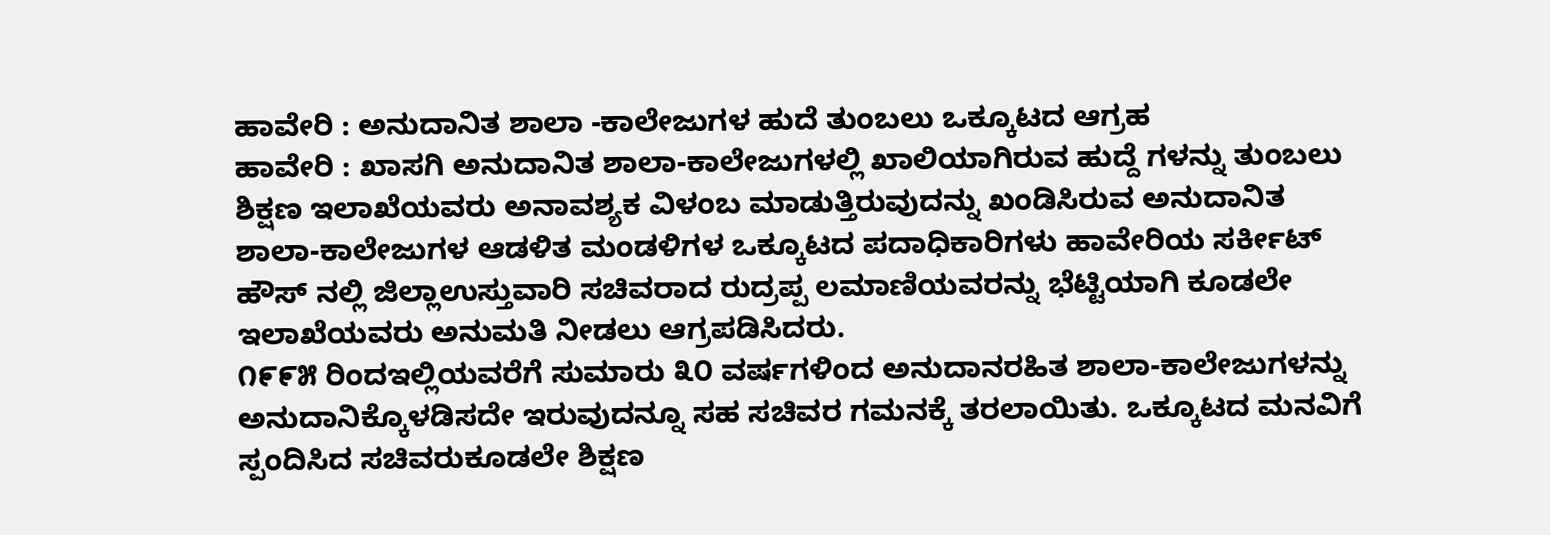ಹಾವೇರಿ : ಅನುದಾನಿತ ಶಾಲಾ -ಕಾಲೇಜುಗಳ ಹುದೆ ತುಂಬಲು ಒಕ್ಕೂಟದ ಆಗ್ರಹ
ಹಾವೇರಿ : ಖಾಸಗಿ ಅನುದಾನಿತ ಶಾಲಾ-ಕಾಲೇಜುಗಳಲ್ಲಿ ಖಾಲಿಯಾಗಿರುವ ಹುದ್ದೆ ಗಳನ್ನು ತುಂಬಲು ಶಿಕ್ಷಣ ಇಲಾಖೆಯವರು ಅನಾವಶ್ಯಕ ವಿಳಂಬ ಮಾಡುತ್ತಿರುವುದನ್ನು ಖಂಡಿಸಿರುವ ಅನುದಾನಿತ ಶಾಲಾ-ಕಾಲೇಜುಗಳ ಆಡಳಿತ ಮಂಡಳಿಗಳ ಒಕ್ಕೂಟದ ಪದಾಧಿಕಾರಿಗಳು ಹಾವೇರಿಯ ಸರ್ಕೀಟ್ ಹೌಸ್ ನಲ್ಲಿ ಜಿಲ್ಲಾಉಸ್ತುವಾರಿ ಸಚಿವರಾದ ರುದ್ರಪ್ಪ ಲಮಾಣಿಯವರನ್ನು ಭೆಟ್ಟಿಯಾಗಿ ಕೂಡಲೇ ಇಲಾಖೆಯವರು ಅನುಮತಿ ನೀಡಲು ಆಗ್ರಪಡಿಸಿದರು.
೧೯೯೫ ರಿಂದಇಲ್ಲಿಯವರೆಗೆ ಸುಮಾರು ೩೦ ವರ್ಷಗಳಿಂದ ಅನುದಾನರಹಿತ ಶಾಲಾ-ಕಾಲೇಜುಗಳನ್ನು ಅನುದಾನಿಕ್ಕೊಳಡಿಸದೇ ಇರುವುದನ್ನೂ ಸಹ ಸಚಿವರ ಗಮನಕ್ಕೆ ತರಲಾಯಿತು. ಒಕ್ಕೂಟದ ಮನವಿಗೆ ಸ್ಪಂದಿಸಿದ ಸಚಿವರುಕೂಡಲೇ ಶಿಕ್ಷಣ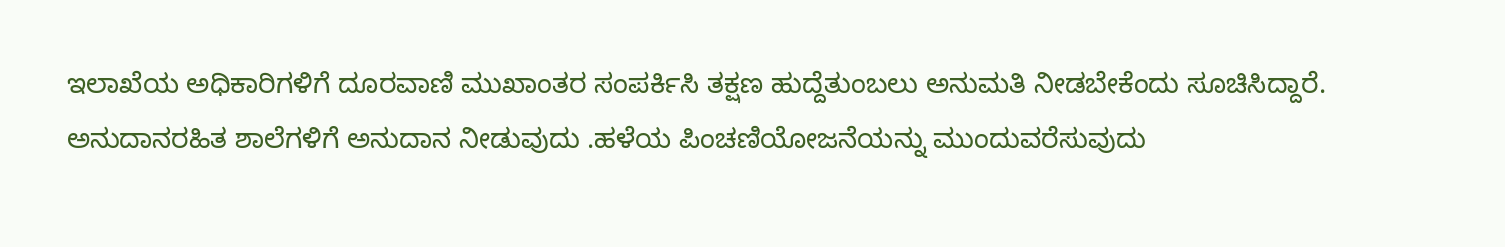ಇಲಾಖೆಯ ಅಧಿಕಾರಿಗಳಿಗೆ ದೂರವಾಣಿ ಮುಖಾಂತರ ಸಂಪರ್ಕಿಸಿ ತಕ್ಷಣ ಹುದ್ದೆತುಂಬಲು ಅನುಮತಿ ನೀಡಬೇಕೆಂದು ಸೂಚಿಸಿದ್ದಾರೆ.
ಅನುದಾನರಹಿತ ಶಾಲೆಗಳಿಗೆ ಅನುದಾನ ನೀಡುವುದು .ಹಳೆಯ ಪಿಂಚಣಿಯೋಜನೆಯನ್ನು ಮುಂದುವರೆಸುವುದು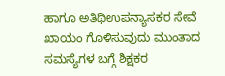ಹಾಗೂ ಅತಿಥಿಉಪನ್ಯಾಸಕರ ಸೇವೆ ಖಾಯಂ ಗೊಳಿಸುವುದು ಮುಂತಾದ ಸಮಸ್ಯೆಗಳ ಬಗ್ಗೆ ಶಿಕ್ಷಕರ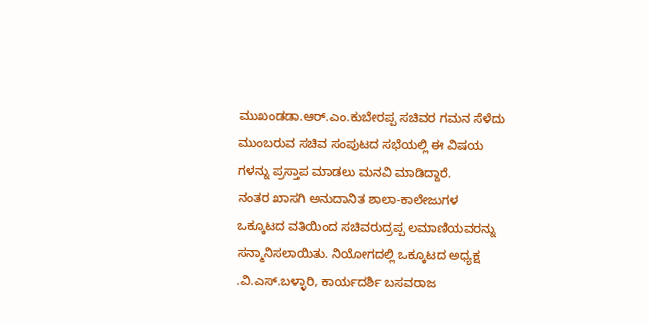ಮುಖಂಡಡಾ.ಆರ್.ಎಂ.ಕುಬೇರಪ್ಪ ಸಚಿವರ ಗಮನ ಸೆಳೆದು ಮುಂಬರುವ ಸಚಿವ ಸಂಪುಟದ ಸಭೆಯಲ್ಲಿ ಈ ವಿಷಯ ಗಳನ್ನು ಪ್ರಸ್ತಾಪ ಮಾಡಲು ಮನವಿ ಮಾಡಿದ್ದಾರೆ.
ನಂತರ ಖಾಸಗಿ ಅನುದಾನಿತ ಶಾಲಾ-ಕಾಲೇಜುಗಳ ಒಕ್ಕೂಟದ ವತಿಯಿಂದ ಸಚಿವರುದ್ರಪ್ಪ ಲಮಾಣಿಯವರನ್ನು ಸನ್ಮಾನಿಸಲಾಯಿತು. ನಿಯೋಗದಲ್ಲಿ ಒಕ್ಕೂಟದ ಅಧ್ಯಕ್ಷ .ವಿ.ಎಸ್.ಬಳ್ಳಾರಿ, ಕಾರ್ಯದರ್ಶಿ ಬಸವರಾಜ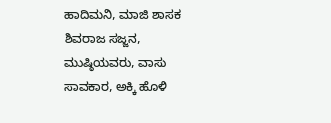ಹಾದಿಮನಿ, ಮಾಜಿ ಶಾಸಕ ಶಿವರಾಜ ಸಜ್ಜನ, ಮುಷ್ಠಿಯವರು, ವಾಸು ಸಾವಕಾರ, ಅಕ್ಕಿ ಹೊಳಿ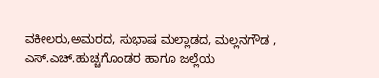ವಕೀಲರು,ಅಮರದ, ಸುಭಾಷ ಮಲ್ಲಾಡದ, ಮಲ್ಲನಗೌಡ , ಎಸ್.ಎಚ್.ಹುಚ್ಚಗೊಂಡರ ಹಾಗೂ ಜಲ್ಲೆಯ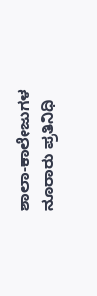ಶಾಲಾ-ಕಾಲೇಜುಗಳ ನೂರಾರು ಪ್ರತಿನಿಧಿ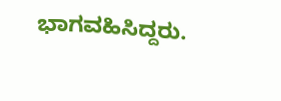ಭಾಗವಹಿಸಿದ್ದರು.